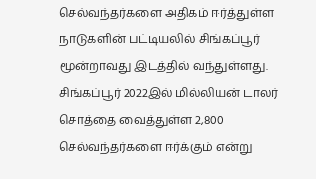செல்வந்தர்களை அதிகம் ஈர்த்துள்ள நாடுகளின் பட்டியலில் சிங்கப்பூர் மூன்றாவது இடத்தில் வந்துள்ளது.
சிங்கப்பூர் 2022இல் மில்லியன் டாலர் சொத்தை வைத்துள்ள 2,800 செல்வந்தர்களை ஈர்க்கும் என்று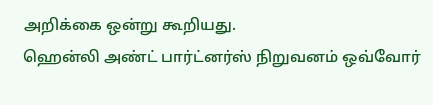அறிக்கை ஒன்று கூறியது.
ஹென்லி அண்ட் பார்ட்னர்ஸ் நிறுவனம் ஒவ்வோர்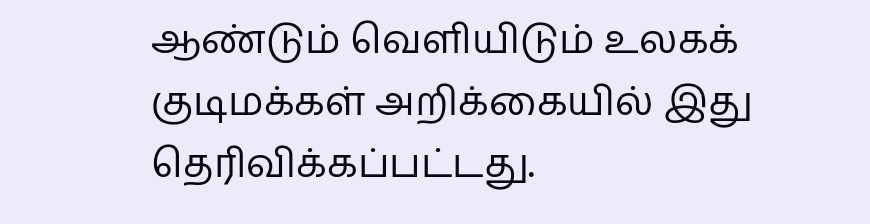ஆண்டும் வெளியிடும் உலகக் குடிமக்கள் அறிக்கையில் இது தெரிவிக்கப்பட்டது.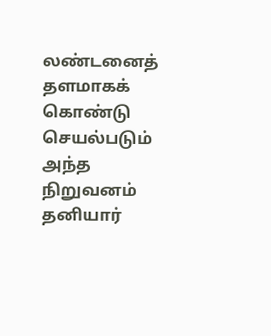லண்டனைத் தளமாகக் கொண்டு செயல்படும் அந்த நிறுவனம் தனியார்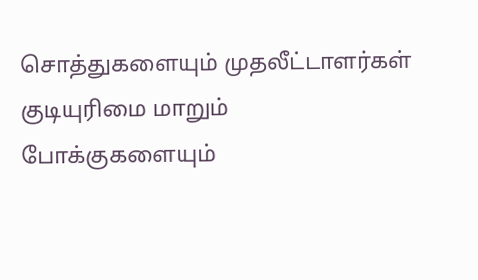சொத்துகளையும் முதலீட்டாளர்கள் குடியுரிமை மாறும் போக்குகளையும்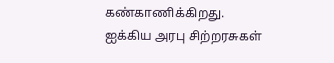கண்காணிக்கிறது.
ஐக்கிய அரபு சிற்றரசுகள்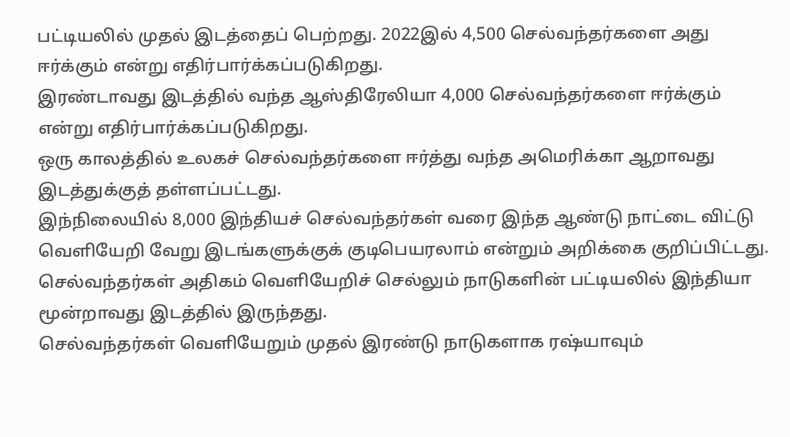பட்டியலில் முதல் இடத்தைப் பெற்றது. 2022இல் 4,500 செல்வந்தர்களை அது ஈர்க்கும் என்று எதிர்பார்க்கப்படுகிறது.
இரண்டாவது இடத்தில் வந்த ஆஸ்திரேலியா 4,000 செல்வந்தர்களை ஈர்க்கும் என்று எதிர்பார்க்கப்படுகிறது.
ஒரு காலத்தில் உலகச் செல்வந்தர்களை ஈர்த்து வந்த அமெரிக்கா ஆறாவது இடத்துக்குத் தள்ளப்பட்டது.
இந்நிலையில் 8,000 இந்தியச் செல்வந்தர்கள் வரை இந்த ஆண்டு நாட்டை விட்டு வெளியேறி வேறு இடங்களுக்குக் குடிபெயரலாம் என்றும் அறிக்கை குறிப்பிட்டது.
செல்வந்தர்கள் அதிகம் வெளியேறிச் செல்லும் நாடுகளின் பட்டியலில் இந்தியா மூன்றாவது இடத்தில் இருந்தது.
செல்வந்தர்கள் வெளியேறும் முதல் இரண்டு நாடுகளாக ரஷ்யாவும்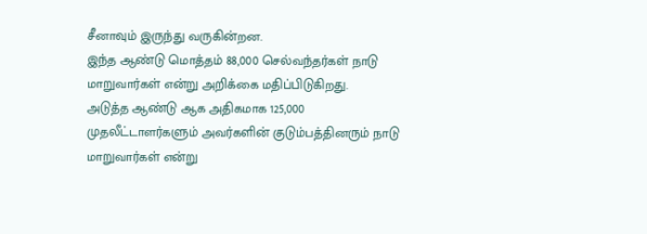சீனாவும் இருந்து வருகின்றன.
இந்த ஆண்டு மொத்தம் 88,000 செல்வந்தர்கள் நாடு மாறுவார்கள் என்று அறிக்கை மதிப்பிடுகிறது.
அடுத்த ஆண்டு ஆக அதிகமாக 125,000 முதலீட்டாளர்களும் அவர்களின் குடும்பத்தினரும் நாடு மாறுவார்கள் என்று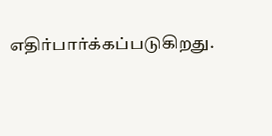எதிர்பார்க்கப்படுகிறது.